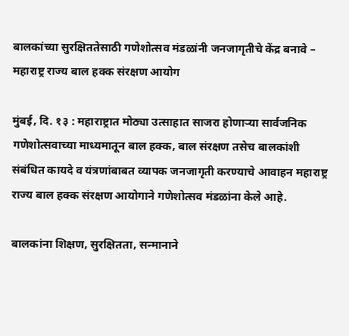बालकांच्या सुरक्षिततेसाठी गणेशोत्सव मंडळांनी जनजागृतीचे केंद्र बनावे – महाराष्ट्र राज्य बाल हक्क संरक्षण आयोग

मुंबई, दि. १३ : महाराष्ट्रात मोठ्या उत्साहात साजरा होणाऱ्या सार्वजनिक गणेशोत्सवाच्या माध्यमातून बाल हक्क, बाल संरक्षण तसेच बालकांशी संबंधित कायदे व यंत्रणांबाबत व्यापक जनजागृती करण्याचे आवाहन महाराष्ट्र राज्य बाल हक्क संरक्षण आयोगाने गणेशोत्सव मंडळांना केले आहे.

बालकांना शिक्षण, सुरक्षितता, सन्मानाने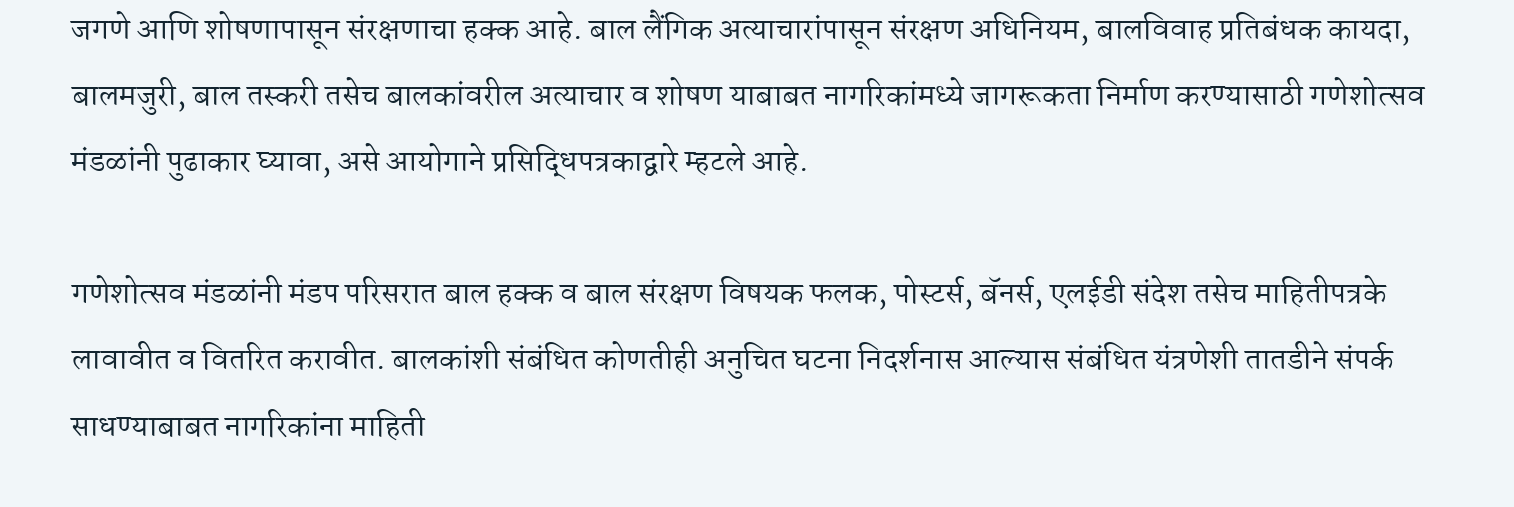जगणे आणि शोषणापासून संरक्षणाचा हक्क आहे. बाल लैंगिक अत्याचारांपासून संरक्षण अधिनियम, बालविवाह प्रतिबंधक कायदा, बालमजुरी, बाल तस्करी तसेच बालकांवरील अत्याचार व शोषण याबाबत नागरिकांमध्ये जागरूकता निर्माण करण्यासाठी गणेशोत्सव मंडळांनी पुढाकार घ्यावा, असे आयोगाने प्रसिद्धिपत्रकाद्वारे म्हटले आहे.

गणेशोत्सव मंडळांनी मंडप परिसरात बाल हक्क व बाल संरक्षण विषयक फलक, पोस्टर्स, बॅनर्स, एलईडी संदेश तसेच माहितीपत्रके लावावीत व वितरित करावीत. बालकांशी संबंधित कोणतीही अनुचित घटना निदर्शनास आल्यास संबंधित यंत्रणेशी तातडीने संपर्क साधण्याबाबत नागरिकांना माहिती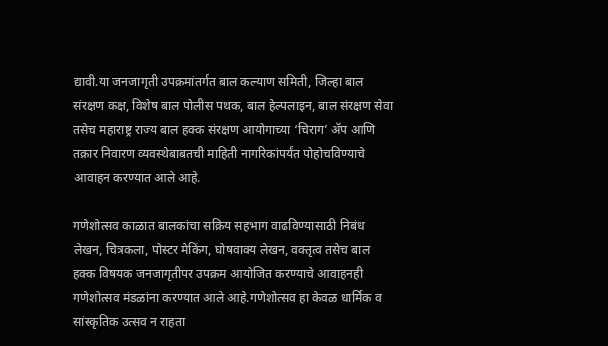द्यावी.या जनजागृती उपक्रमांतर्गत बाल कल्याण समिती, जिल्हा बाल संरक्षण कक्ष, विशेष बाल पोलीस पथक, बाल हेल्पलाइन, बाल संरक्षण सेवा तसेच महाराष्ट्र राज्य बाल हक्क संरक्षण आयोगाच्या ‘चिराग’ ॲप आणि तक्रार निवारण व्यवस्थेबाबतची माहिती नागरिकांपर्यंत पोहोचविण्याचे आवाहन करण्यात आले आहे.

गणेशोत्सव काळात बालकांचा सक्रिय सहभाग वाढविण्यासाठी निबंध लेखन, चित्रकला, पोस्टर मेकिंग, घोषवाक्य लेखन, वक्तृत्व तसेच बाल हक्क विषयक जनजागृतीपर उपक्रम आयोजित करण्याचे आवाहनही गणेशोत्सव मंडळांना करण्यात आले आहे.गणेशोत्सव हा केवळ धार्मिक व सांस्कृतिक उत्सव न राहता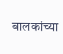बालकांच्या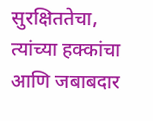सुरक्षिततेचा, त्यांच्या हक्कांचा आणि जबाबदार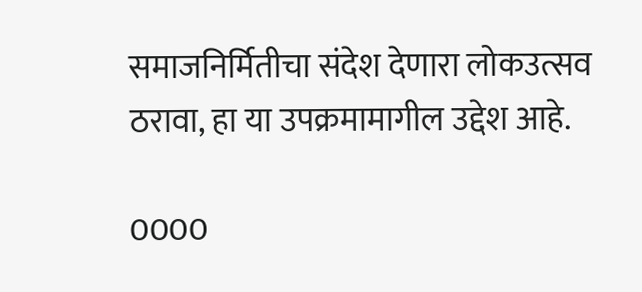समाजनिर्मितीचा संदेश देणारा लोकउत्सव ठरावा, हा या उपक्रमामागील उद्देश आहे.

0000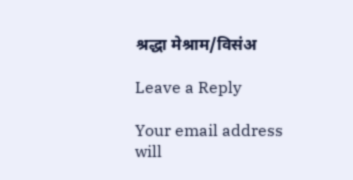श्रद्धा मेश्राम/विसंअ

Leave a Reply

Your email address will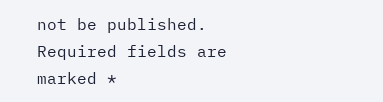not be published. Required fields are marked *